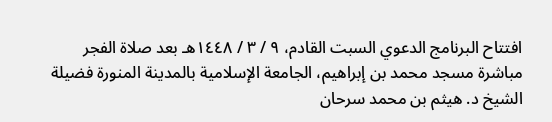افتتاح البرنامج الدعوي السبت القادم، ٩ / ٣ / ١٤٤٨هـ بعد صلاة الفجر مباشرة مسجد محمد بن إبراهيم، الجامعة الإسلامية بالمدينة المنورة فضيلة الشيخ د. هيثم بن محمد سرحان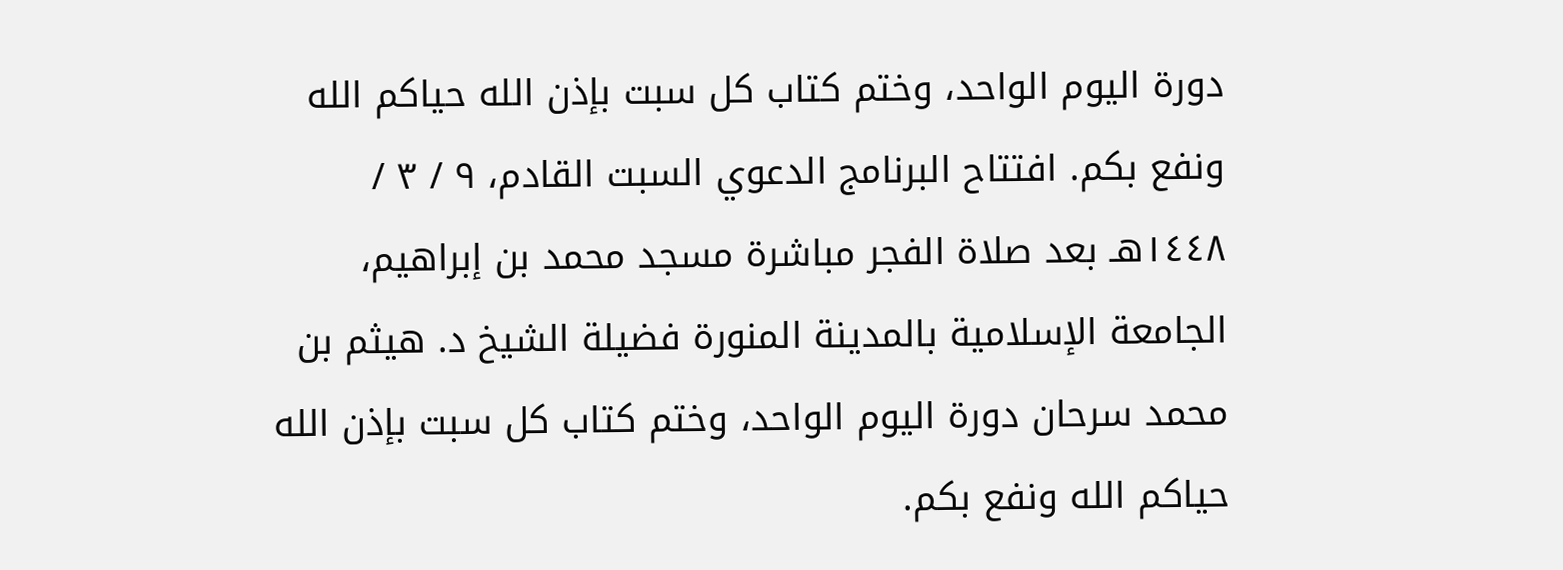دورة اليوم الواحد، وختم كتاب كل سبت بإذن الله حياكم الله ونفع بكم. افتتاح البرنامج الدعوي السبت القادم، ٩ / ٣ / ١٤٤٨هـ بعد صلاة الفجر مباشرة مسجد محمد بن إبراهيم، الجامعة الإسلامية بالمدينة المنورة فضيلة الشيخ د. هيثم بن محمد سرحان دورة اليوم الواحد، وختم كتاب كل سبت بإذن الله حياكم الله ونفع بكم.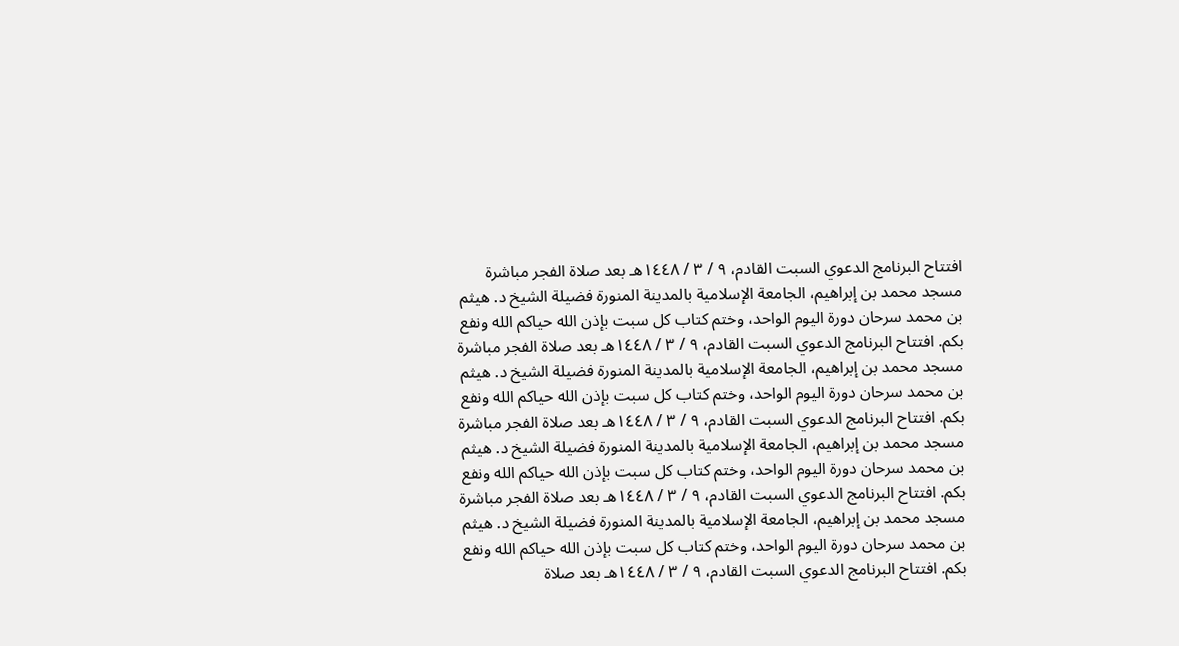افتتاح البرنامج الدعوي السبت القادم، ٩ / ٣ / ١٤٤٨هـ بعد صلاة الفجر مباشرة مسجد محمد بن إبراهيم، الجامعة الإسلامية بالمدينة المنورة فضيلة الشيخ د. هيثم بن محمد سرحان دورة اليوم الواحد، وختم كتاب كل سبت بإذن الله حياكم الله ونفع بكم. افتتاح البرنامج الدعوي السبت القادم، ٩ / ٣ / ١٤٤٨هـ بعد صلاة الفجر مباشرة مسجد محمد بن إبراهيم، الجامعة الإسلامية بالمدينة المنورة فضيلة الشيخ د. هيثم بن محمد سرحان دورة اليوم الواحد، وختم كتاب كل سبت بإذن الله حياكم الله ونفع بكم. افتتاح البرنامج الدعوي السبت القادم، ٩ / ٣ / ١٤٤٨هـ بعد صلاة الفجر مباشرة مسجد محمد بن إبراهيم، الجامعة الإسلامية بالمدينة المنورة فضيلة الشيخ د. هيثم بن محمد سرحان دورة اليوم الواحد، وختم كتاب كل سبت بإذن الله حياكم الله ونفع بكم. افتتاح البرنامج الدعوي السبت القادم، ٩ / ٣ / ١٤٤٨هـ بعد صلاة الفجر مباشرة مسجد محمد بن إبراهيم، الجامعة الإسلامية بالمدينة المنورة فضيلة الشيخ د. هيثم بن محمد سرحان دورة اليوم الواحد، وختم كتاب كل سبت بإذن الله حياكم الله ونفع بكم. افتتاح البرنامج الدعوي السبت القادم، ٩ / ٣ / ١٤٤٨هـ بعد صلاة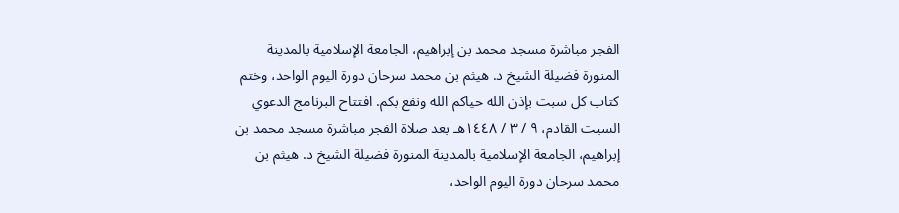الفجر مباشرة مسجد محمد بن إبراهيم، الجامعة الإسلامية بالمدينة المنورة فضيلة الشيخ د. هيثم بن محمد سرحان دورة اليوم الواحد، وختم كتاب كل سبت بإذن الله حياكم الله ونفع بكم. افتتاح البرنامج الدعوي السبت القادم، ٩ / ٣ / ١٤٤٨هـ بعد صلاة الفجر مباشرة مسجد محمد بن إبراهيم، الجامعة الإسلامية بالمدينة المنورة فضيلة الشيخ د. هيثم بن محمد سرحان دورة اليوم الواحد،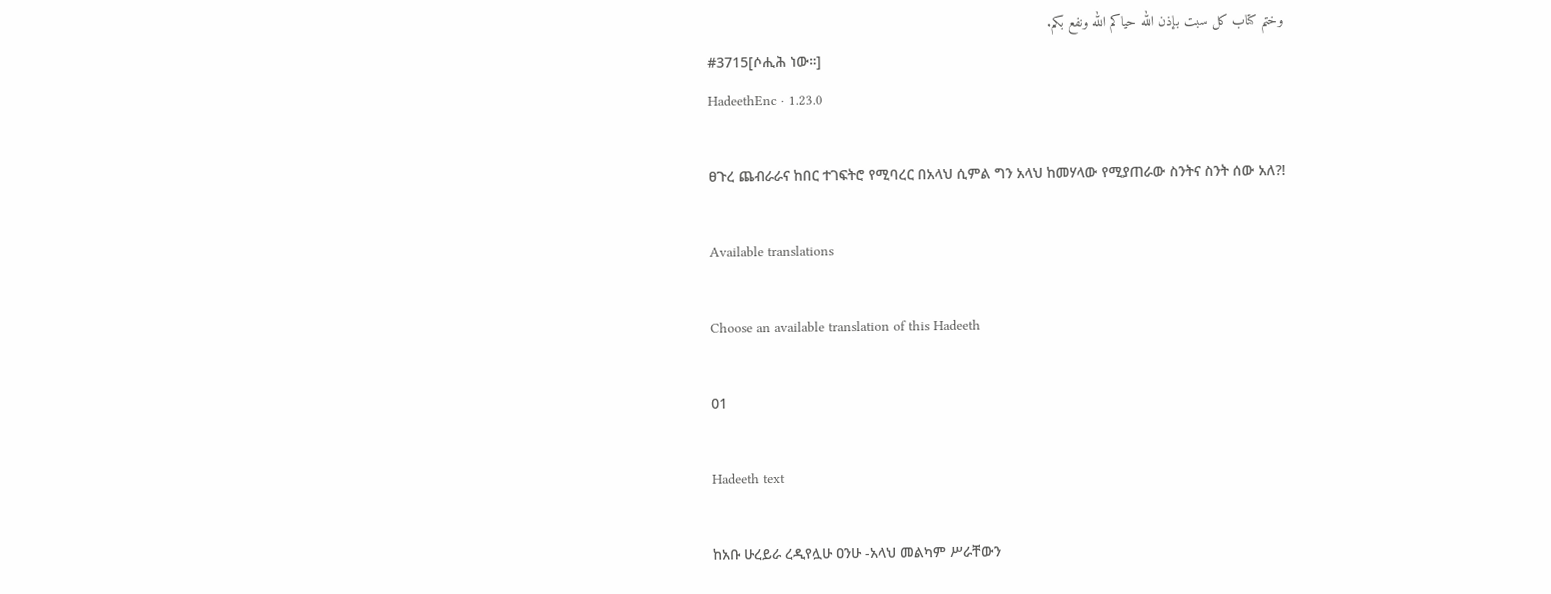وختم كتاب كل سبت بإذن الله حياكم الله ونفع بكم.
#3715[ሶሒሕ ነው።]
HadeethEnc · 1.23.0

ፀጉረ ጨብራራና ከበር ተገፍትሮ የሚባረር በአላህ ሲምል ግን አላህ ከመሃላው የሚያጠራው ስንትና ስንት ሰው አለ?!

Available translations

Choose an available translation of this Hadeeth

01

Hadeeth text

ከአቡ ሁረይራ ረዲየሏሁ ዐንሁ -አላህ መልካም ሥራቸውን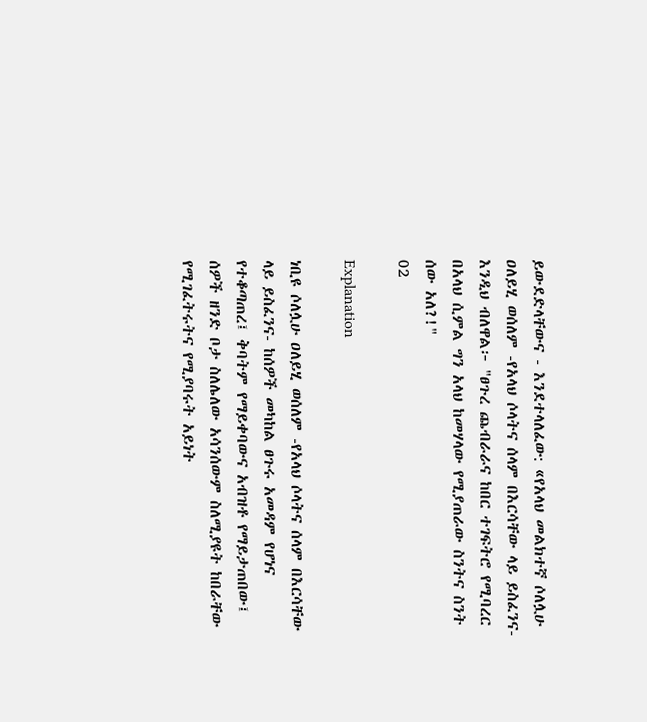ይውደድላቸውና - እንደተላለፈው: «የአላህ መልክተኛ ሶለሏሁ ዐለይሂ ወሰለም -የአላህ ሶላትና ሰላም በእርሳቸው ላይ ይስፈንና- እንዲህ ብለዋል፦ "ፀጉረ ጨብራራና ከበር ተገፍትሮ የሚባረር በአላህ ሲምል ግን አላህ ከመሃላው የሚያጠራው ስንትና ስንት ሰው አለ?!"
02

Explanation

ነቢዩ ሶለሏሁ ዐለይሂ ወሰለም -የአላህ ሶላትና ሰላም በእርሳቸው ላይ ይስፈንና- ከሰዎች መካከል ፀጉሩ አመዳም የሆነና የተቆጣጠረ፤ ቅባትም የማይቀባውና አብዝቶ የማይታጠበው፤ ሰዎች ዘንድ ቦታ ስለሌለው አሳንሰውም ስለሚያዩት ከበራቸው የሚገፈትሩትና የሚያባሩት አይነት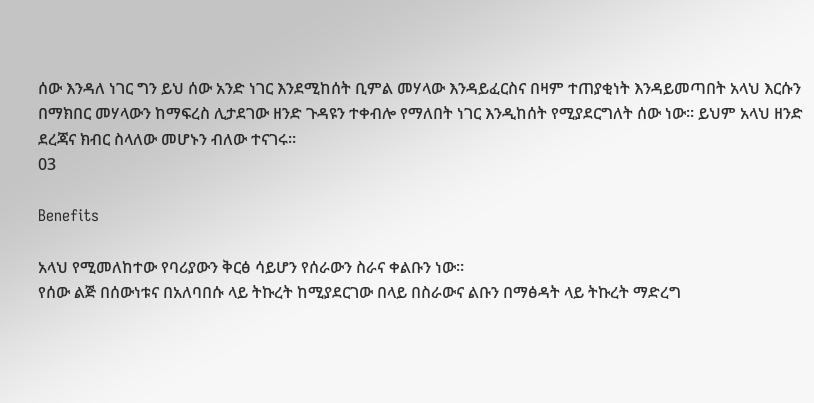ሰው እንዳለ ነገር ግን ይህ ሰው አንድ ነገር እንደሚከሰት ቢምል መሃላው እንዳይፈርስና በዛም ተጠያቂነት እንዳይመጣበት አላህ እርሱን በማክበር መሃላውን ከማፍረስ ሊታደገው ዘንድ ጉዳዩን ተቀብሎ የማለበት ነገር እንዲከሰት የሚያደርግለት ሰው ነው። ይህም አላህ ዘንድ ደረጃና ክብር ስላለው መሆኑን ብለው ተናገሩ።
03

Benefits

አላህ የሚመለከተው የባሪያውን ቅርፅ ሳይሆን የሰራውን ስራና ቀልቡን ነው።
የሰው ልጅ በሰውነቱና በአለባበሱ ላይ ትኩረት ከሚያደርገው በላይ በስራውና ልቡን በማፅዳት ላይ ትኩረት ማድረግ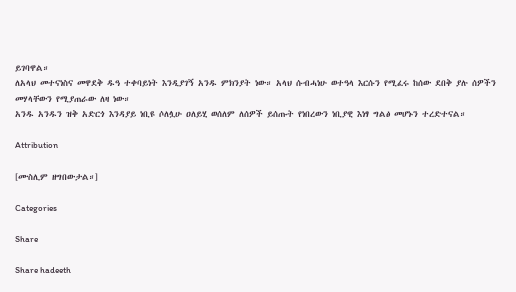ይገባዋል።
ለአላህ መተናነስና መዋደቅ ዱዓ ተቀባይነት እንዲያገኝ አንዱ ምክንያት ነው። አላህ ሱብሓነሁ ወተዓላ እርሱን የሚፈሩ ከሰው ደበቅ ያሉ ሰዎችን መሃላቸውን የሚያጠራው ለዛ ነው።
አንዱ አንዱን ዝቅ አድርጎ እንዳያይ ነቢዩ ሶለሏሁ ዐለይሂ ወሰለም ለሰዎች ይሰጡት የነበረውን ነቢያዊ እነፃ ግልፅ መሆኑን ተረድተናል።

Attribution

[ሙስሊም ዘግበውታል።]

Categories

Share

Share hadeeth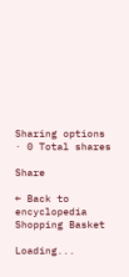Sharing options · 0 Total shares

Share

← Back to encyclopedia
Shopping Basket

Loading...